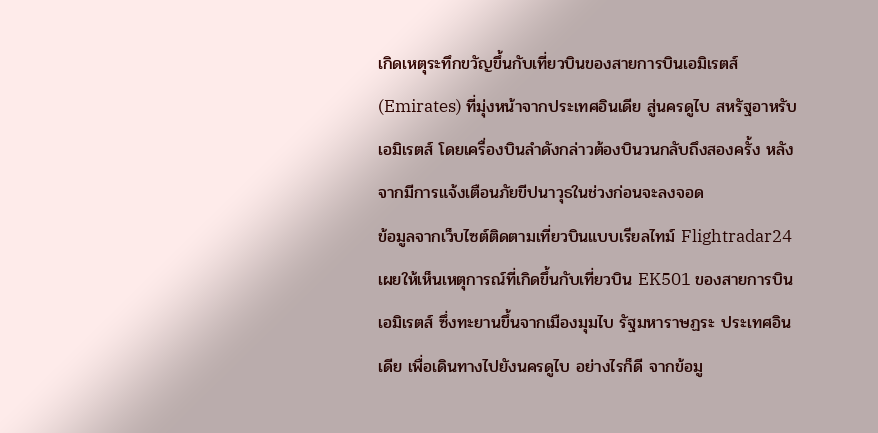เกิดเหตุระทึกขวัญขึ้นกับเที่ยวบินของสายการบินเอมิเรตส์ (Emirates) ที่มุ่งหน้าจากประเทศอินเดีย สู่นครดูไบ สหรัฐอาหรับเอมิเรตส์ โดยเครื่องบินลำดังกล่าวต้องบินวนกลับถึงสองครั้ง หลังจากมีการแจ้งเตือนภัยขีปนาวุธในช่วงก่อนจะลงจอด
ข้อมูลจากเว็บไซต์ติดตามเที่ยวบินแบบเรียลไทม์ Flightradar24 เผยให้เห็นเหตุการณ์ที่เกิดขึ้นกับเที่ยวบิน EK501 ของสายการบินเอมิเรตส์ ซึ่งทะยานขึ้นจากเมืองมุมไบ รัฐมหาราษฏระ ประเทศอินเดีย เพื่อเดินทางไปยังนครดูไบ อย่างไรก็ดี จากข้อมู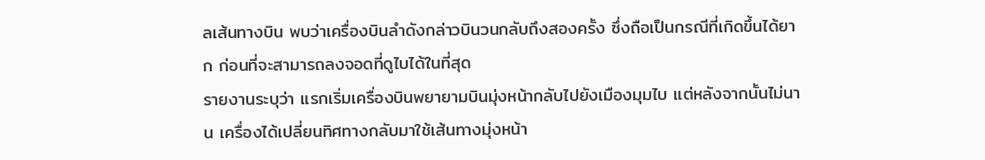ลเส้นทางบิน พบว่าเครื่องบินลำดังกล่าวบินวนกลับถึงสองครั้ง ซึ่งถือเป็นกรณีที่เกิดขึ้นได้ยาก ก่อนที่จะสามารถลงจอดที่ดูไบได้ในที่สุด
รายงานระบุว่า แรกเริ่มเครื่องบินพยายามบินมุ่งหน้ากลับไปยังเมืองมุมไบ แต่หลังจากนั้นไม่นาน เครื่องได้เปลี่ยนทิศทางกลับมาใช้เส้นทางมุ่งหน้า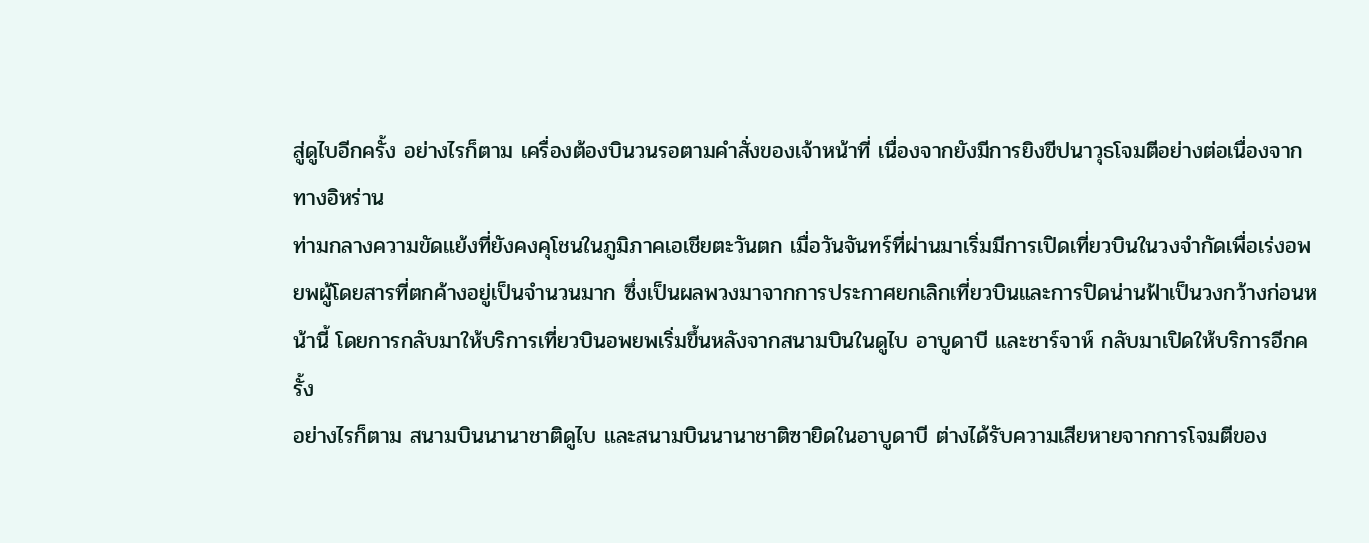สู่ดูไบอีกครั้ง อย่างไรก็ตาม เครื่องต้องบินวนรอตามคำสั่งของเจ้าหน้าที่ เนื่องจากยังมีการยิงขีปนาวุธโจมตีอย่างต่อเนื่องจากทางอิหร่าน
ท่ามกลางความขัดแย้งที่ยังคงคุโชนในภูมิภาคเอเชียตะวันตก เมื่อวันจันทร์ที่ผ่านมาเริ่มมีการเปิดเที่ยวบินในวงจำกัดเพื่อเร่งอพยพผู้โดยสารที่ตกค้างอยู่เป็นจำนวนมาก ซึ่งเป็นผลพวงมาจากการประกาศยกเลิกเที่ยวบินและการปิดน่านฟ้าเป็นวงกว้างก่อนหน้านี้ โดยการกลับมาให้บริการเที่ยวบินอพยพเริ่มขึ้นหลังจากสนามบินในดูไบ อาบูดาบี และชาร์จาห์ กลับมาเปิดให้บริการอีกครั้ง
อย่างไรก็ตาม สนามบินนานาชาติดูไบ และสนามบินนานาชาติซายิดในอาบูดาบี ต่างได้รับความเสียหายจากการโจมตีของ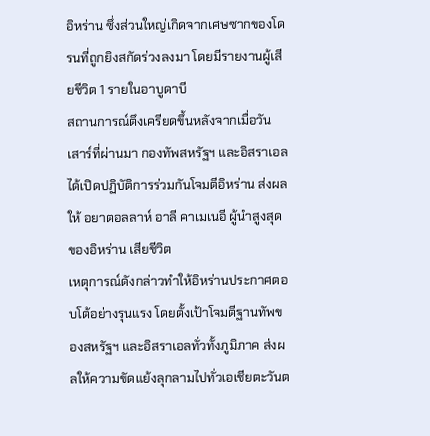อิหร่าน ซึ่งส่วนใหญ่เกิดจากเศษซากของโดรนที่ถูกยิงสกัดร่วงลงมา โดยมีรายงานผู้เสียชีวิต 1 รายในอาบูดาบี
สถานการณ์ตึงเครียดขึ้นหลังจากเมื่อวันเสาร์ที่ผ่านมา กองทัพสหรัฐฯ และอิสราเอลได้เปิดปฏิบัติการร่วมกันโจมตีอิหร่าน ส่งผลให้ อยาตอลลาห์ อาลี คาเมเนอี ผู้นำสูงสุดของอิหร่าน เสียชีวิต
เหตุการณ์ดังกล่าวทำให้อิหร่านประกาศตอบโต้อย่างรุนแรง โดยตั้งเป้าโจมตีฐานทัพของสหรัฐฯ และอิสราเอลทั่วทั้งภูมิภาค ส่งผลให้ความขัดแย้งลุกลามไปทั่วเอเชียตะวันต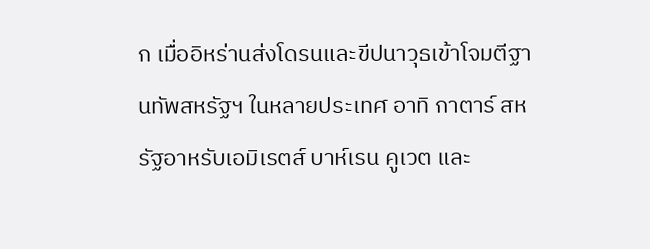ก เมื่ออิหร่านส่งโดรนและขีปนาวุธเข้าโจมตีฐานทัพสหรัฐฯ ในหลายประเทศ อาทิ กาตาร์ สหรัฐอาหรับเอมิเรตส์ บาห์เรน คูเวต และ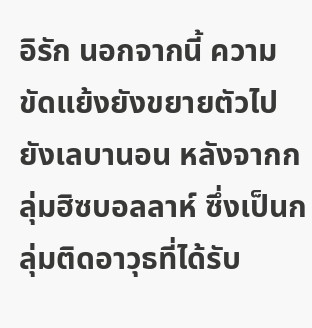อิรัก นอกจากนี้ ความขัดแย้งยังขยายตัวไปยังเลบานอน หลังจากกลุ่มฮิซบอลลาห์ ซึ่งเป็นกลุ่มติดอาวุธที่ได้รับ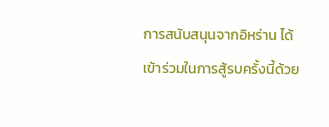การสนับสนุนจากอิหร่าน ได้เข้าร่วมในการสู้รบครั้งนี้ด้วย